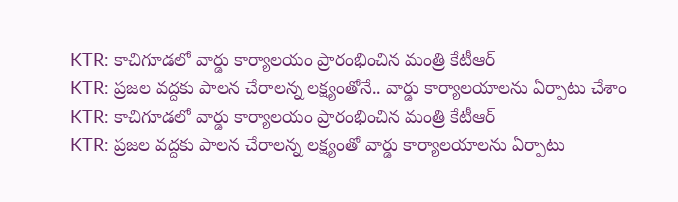KTR: కాచిగూడలో వార్డు కార్యాలయం ప్రారంభించిన మంత్రి కేటీఆర్
KTR: ప్రజల వద్దకు పాలన చేరాలన్న లక్ష్యంతోనే.. వార్డు కార్యాలయాలను ఏర్పాటు చేశాం
KTR: కాచిగూడలో వార్డు కార్యాలయం ప్రారంభించిన మంత్రి కేటీఆర్
KTR: ప్రజల వద్దకు పాలన చేరాలన్న లక్ష్యంతో వార్డు కార్యాలయాలను ఏర్పాటు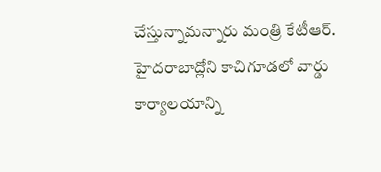చేస్తున్నామన్నారు మంత్రి కేటీఆర్. హైదరాబాద్లోని కాచిగూడలో వార్డు కార్యాలయాన్ని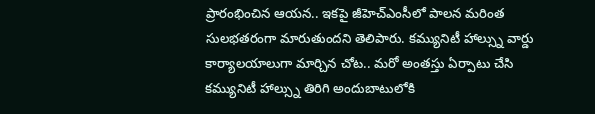ప్రారంభించిన ఆయన.. ఇకపై జీహెచ్ఎంసీలో పాలన మరింత సులభతరంగా మారుతుందని తెలిపారు. కమ్యునిటీ హాల్స్ను వార్డు కార్యాలయాలుగా మార్చిన చోట.. మరో అంతస్తు ఏర్పాటు చేసి కమ్యునిటీ హాల్స్ను తిరిగి అందుబాటులోకి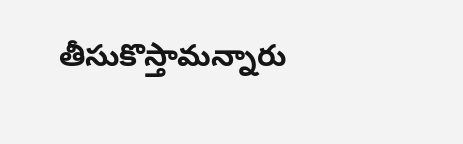తీసుకొస్తామన్నారు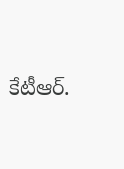కేటీఆర్.